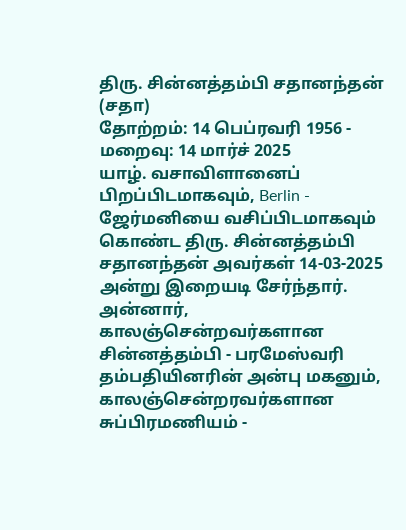திரு. சின்னத்தம்பி சதானந்தன் (சதா)
தோற்றம்: 14 பெப்ரவரி 1956 - மறைவு: 14 மார்ச் 2025
யாழ். வசாவிளானைப் பிறப்பிடமாகவும், Berlin - ஜேர்மனியை வசிப்பிடமாகவும் கொண்ட திரு. சின்னத்தம்பி சதானந்தன் அவர்கள் 14-03-2025 அன்று இறையடி சேர்ந்தார்.
அன்னார், காலஞ்சென்றவர்களான சின்னத்தம்பி - பரமேஸ்வரி தம்பதியினரின் அன்பு மகனும்,
காலஞ்சென்றரவர்களான சுப்பிரமணியம் -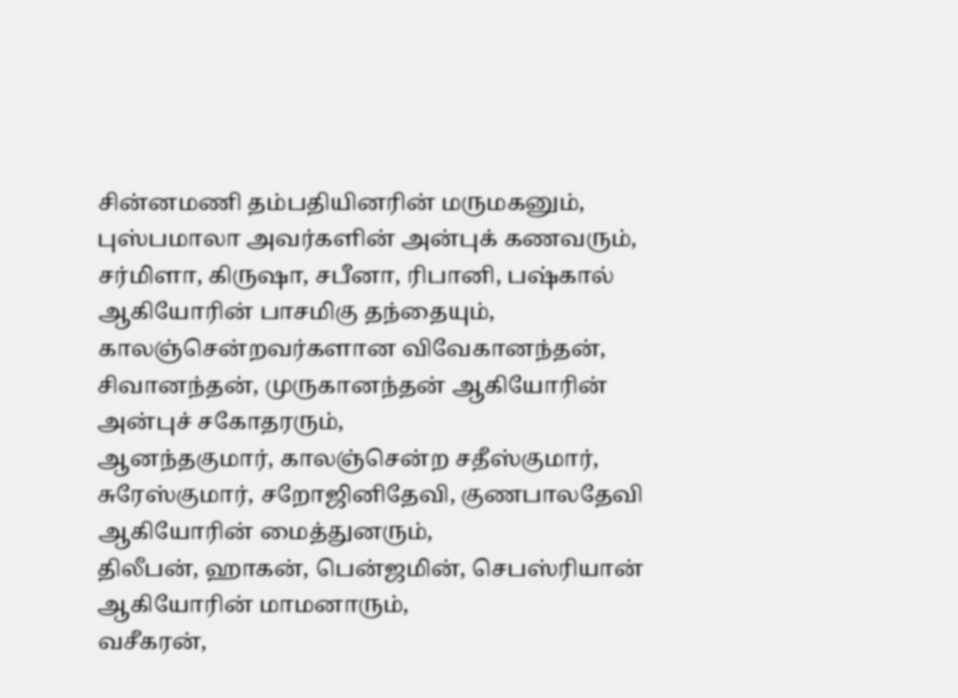சின்னமணி தம்பதியினரின் மருமகனும்,
புஸ்பமாலா அவர்களின் அன்புக் கணவரும்,
சர்மிளா, கிருஷா, சபீனா, ரிபானி, பஷ்கால் ஆகியோரின் பாசமிகு தந்தையும்,
காலஞ்சென்றவர்களான விவேகானந்தன், சிவானந்தன், முருகானந்தன் ஆகியோரின் அன்புச் சகோதரரும்,
ஆனந்தகுமார், காலஞ்சென்ற சதீஸ்குமார், சுரேஸ்குமார், சறோஜினிதேவி, குணபாலதேவி ஆகியோரின் மைத்துனரும்,
திலீபன், ஹாகன், பென்ஜமின், செபஸ்ரியான் ஆகியோரின் மாமனாரும்,
வசீகரன்,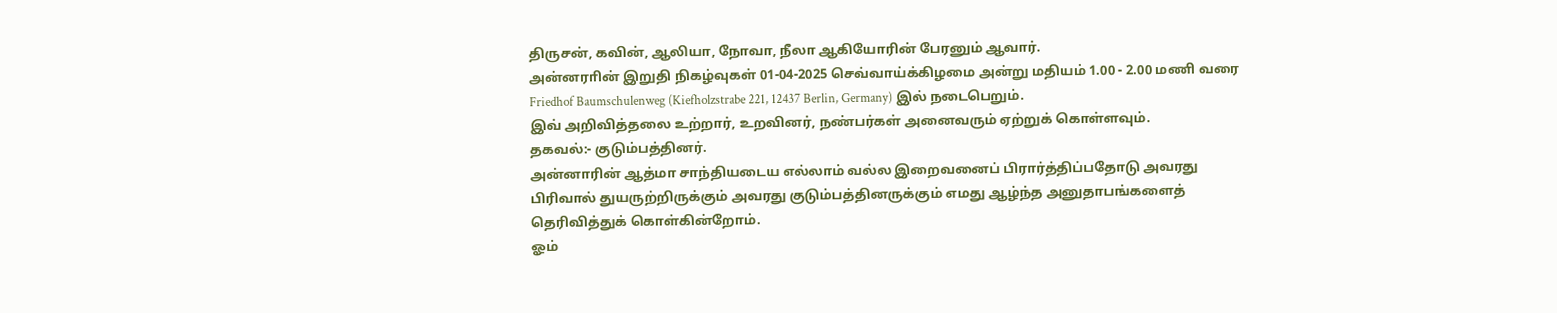திருசன், கவின், ஆலியா, நோவா, நீலா ஆகியோரின் பேரனும் ஆவார்.
அன்னராின் இறுதி நிகழ்வுகள் 01-04-2025 செவ்வாய்க்கிழமை அன்று மதியம் 1.00 - 2.00 மணி வரை Friedhof Baumschulenweg (Kiefholzstrabe 221, 12437 Berlin, Germany) இல் நடைபெறும்.
இவ் அறிவித்தலை உற்றார், உறவினர், நண்பர்கள் அனைவரும் ஏற்றுக் கொள்ளவும்.
தகவல்:- குடும்பத்தினர்.
அன்னாரின் ஆத்மா சாந்தியடைய எல்லாம் வல்ல இறைவனைப் பிரார்த்திப்பதோடு அவரது பிரிவால் துயருற்றிருக்கும் அவரது குடும்பத்தினருக்கும் எமது ஆழ்ந்த அனுதாபங்களைத் தெரிவித்துக் கொள்கின்றோம்.
ஓம்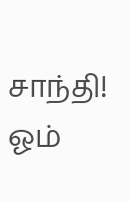சாந்தி! ஓம்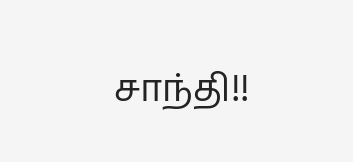சாந்தி!!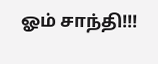ஓம் சாந்தி!!!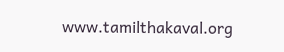www.tamilthakaval.org